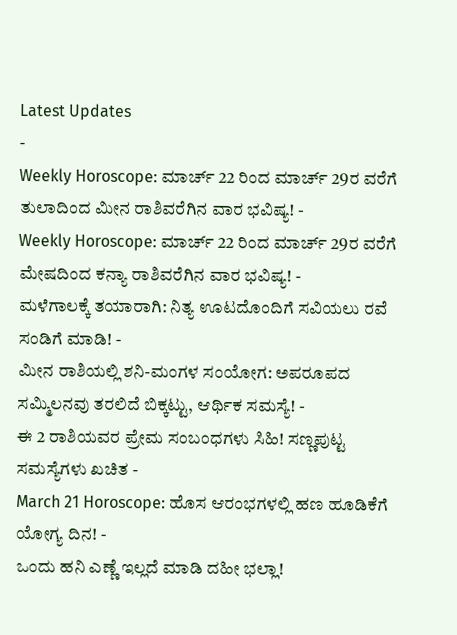Latest Updates
-
Weekly Horoscope: ಮಾರ್ಚ್ 22 ರಿಂದ ಮಾರ್ಚ್ 29ರ ವರೆಗೆ ತುಲಾದಿಂದ ಮೀನ ರಾಶಿವರೆಗಿನ ವಾರ ಭವಿಷ್ಯ! -
Weekly Horoscope: ಮಾರ್ಚ್ 22 ರಿಂದ ಮಾರ್ಚ್ 29ರ ವರೆಗೆ ಮೇಷದಿಂದ ಕನ್ಯಾ ರಾಶಿವರೆಗಿನ ವಾರ ಭವಿಷ್ಯ! -
ಮಳೆಗಾಲಕ್ಕೆ ತಯಾರಾಗಿ: ನಿತ್ಯ ಊಟದೊಂದಿಗೆ ಸವಿಯಲು ರವೆ ಸಂಡಿಗೆ ಮಾಡಿ! -
ಮೀನ ರಾಶಿಯಲ್ಲಿ ಶನಿ-ಮಂಗಳ ಸಂಯೋಗ: ಅಪರೂಪದ ಸಮ್ಮಿಲನವು ತರಲಿದೆ ಬಿಕ್ಕಟ್ಟು, ಆರ್ಥಿಕ ಸಮಸ್ಯೆ! -
ಈ 2 ರಾಶಿಯವರ ಪ್ರೇಮ ಸಂಬಂಧಗಳು ಸಿಹಿ! ಸಣ್ಣಪುಟ್ಟ ಸಮಸ್ಯೆಗಳು ಖಚಿತ -
March 21 Horoscope: ಹೊಸ ಆರಂಭಗಳಲ್ಲಿ ಹಣ ಹೂಡಿಕೆಗೆ ಯೋಗ್ಯ ದಿನ! -
ಒಂದು ಹನಿ ಎಣ್ಣೆ ಇಲ್ಲದೆ ಮಾಡಿ ದಹೀ ಭಲ್ಲಾ!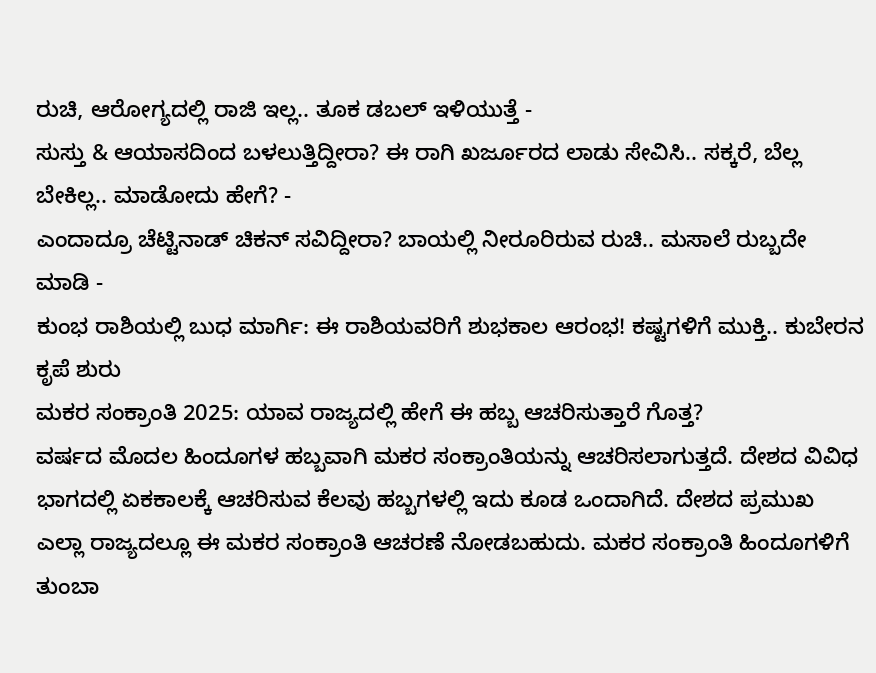ರುಚಿ, ಆರೋಗ್ಯದಲ್ಲಿ ರಾಜಿ ಇಲ್ಲ.. ತೂಕ ಡಬಲ್ ಇಳಿಯುತ್ತೆ -
ಸುಸ್ತು & ಆಯಾಸದಿಂದ ಬಳಲುತ್ತಿದ್ದೀರಾ? ಈ ರಾಗಿ ಖರ್ಜೂರದ ಲಾಡು ಸೇವಿಸಿ.. ಸಕ್ಕರೆ, ಬೆಲ್ಲ ಬೇಕಿಲ್ಲ.. ಮಾಡೋದು ಹೇಗೆ? -
ಎಂದಾದ್ರೂ ಚೆಟ್ಟಿನಾಡ್ ಚಿಕನ್ ಸವಿದ್ದೀರಾ? ಬಾಯಲ್ಲಿ ನೀರೂರಿರುವ ರುಚಿ.. ಮಸಾಲೆ ರುಬ್ಬದೇ ಮಾಡಿ -
ಕುಂಭ ರಾಶಿಯಲ್ಲಿ ಬುಧ ಮಾರ್ಗಿ: ಈ ರಾಶಿಯವರಿಗೆ ಶುಭಕಾಲ ಆರಂಭ! ಕಷ್ಟಗಳಿಗೆ ಮುಕ್ತಿ.. ಕುಬೇರನ ಕೃಪೆ ಶುರು
ಮಕರ ಸಂಕ್ರಾಂತಿ 2025: ಯಾವ ರಾಜ್ಯದಲ್ಲಿ ಹೇಗೆ ಈ ಹಬ್ಬ ಆಚರಿಸುತ್ತಾರೆ ಗೊತ್ತ?
ವರ್ಷದ ಮೊದಲ ಹಿಂದೂಗಳ ಹಬ್ಬವಾಗಿ ಮಕರ ಸಂಕ್ರಾಂತಿಯನ್ನು ಆಚರಿಸಲಾಗುತ್ತದೆ. ದೇಶದ ವಿವಿಧ ಭಾಗದಲ್ಲಿ ಏಕಕಾಲಕ್ಕೆ ಆಚರಿಸುವ ಕೆಲವು ಹಬ್ಬಗಳಲ್ಲಿ ಇದು ಕೂಡ ಒಂದಾಗಿದೆ. ದೇಶದ ಪ್ರಮುಖ ಎಲ್ಲಾ ರಾಜ್ಯದಲ್ಲೂ ಈ ಮಕರ ಸಂಕ್ರಾಂತಿ ಆಚರಣೆ ನೋಡಬಹುದು. ಮಕರ ಸಂಕ್ರಾಂತಿ ಹಿಂದೂಗಳಿಗೆ ತುಂಬಾ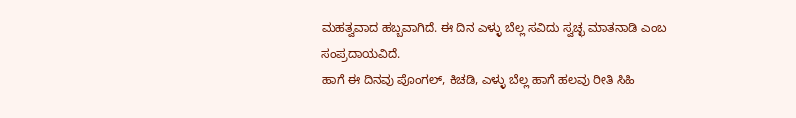ಮಹತ್ವವಾದ ಹಬ್ಬವಾಗಿದೆ. ಈ ದಿನ ಎಳ್ಳು ಬೆಲ್ಲ ಸವಿದು ಸ್ವಚ್ಛ ಮಾತನಾಡಿ ಎಂಬ ಸಂಪ್ರದಾಯವಿದೆ.
ಹಾಗೆ ಈ ದಿನವು ಪೊಂಗಲ್, ಕಿಚಡಿ, ಎಳ್ಳು ಬೆಲ್ಲ ಹಾಗೆ ಹಲವು ರೀತಿ ಸಿಹಿ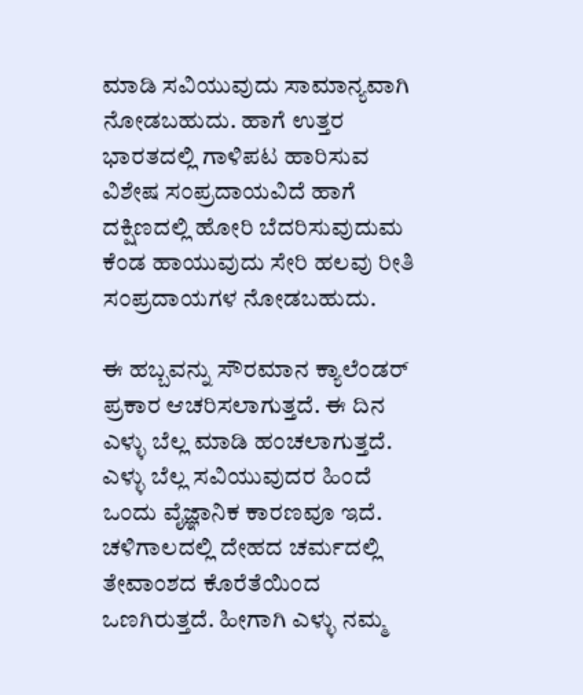ಮಾಡಿ ಸವಿಯುವುದು ಸಾಮಾನ್ಯವಾಗಿ ನೋಡಬಹುದು. ಹಾಗೆ ಉತ್ತರ ಭಾರತದಲ್ಲಿ ಗಾಳಿಪಟ ಹಾರಿಸುವ ವಿಶೇಷ ಸಂಪ್ರದಾಯವಿದೆ ಹಾಗೆ ದಕ್ಷಿಣದಲ್ಲಿ ಹೋರಿ ಬೆದರಿಸುವುದುಮ ಕೆಂಡ ಹಾಯುವುದು ಸೇರಿ ಹಲವು ರೀತಿ ಸಂಪ್ರದಾಯಗಳ ನೋಡಬಹುದು.

ಈ ಹಬ್ಬವನ್ನು ಸೌರಮಾನ ಕ್ಯಾಲೆಂಡರ್ ಪ್ರಕಾರ ಆಚರಿಸಲಾಗುತ್ತದೆ. ಈ ದಿನ ಎಳ್ಳು ಬೆಲ್ಲ ಮಾಡಿ ಹಂಚಲಾಗುತ್ತದೆ. ಎಳ್ಳು ಬೆಲ್ಲ ಸವಿಯುವುದರ ಹಿಂದೆ ಒಂದು ವೈಜ್ಞಾನಿಕ ಕಾರಣವೂ ಇದೆ. ಚಳಿಗಾಲದಲ್ಲಿ ದೇಹದ ಚರ್ಮದಲ್ಲಿ ತೇವಾಂಶದ ಕೊರೆತೆಯಿಂದ ಒಣಗಿರುತ್ತದೆ. ಹೀಗಾಗಿ ಎಳ್ಳು ನಮ್ಮ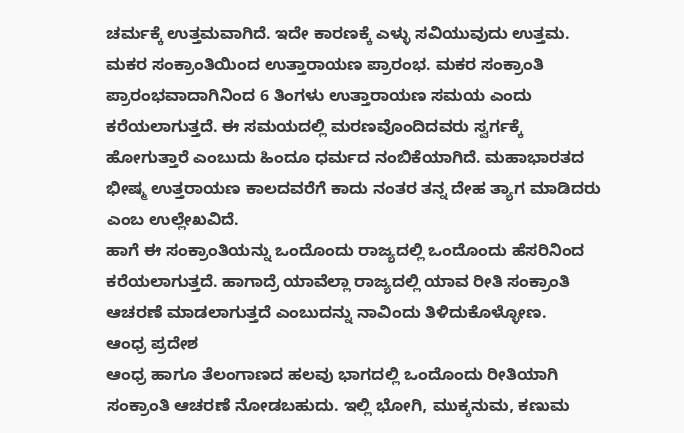ಚರ್ಮಕ್ಕೆ ಉತ್ತಮವಾಗಿದೆ. ಇದೇ ಕಾರಣಕ್ಕೆ ಎಳ್ಳು ಸವಿಯುವುದು ಉತ್ತಮ.
ಮಕರ ಸಂಕ್ರಾಂತಿಯಿಂದ ಉತ್ತಾರಾಯಣ ಪ್ರಾರಂಭ. ಮಕರ ಸಂಕ್ರಾಂತಿ ಪ್ರಾರಂಭವಾದಾಗಿನಿಂದ 6 ತಿಂಗಳು ಉತ್ತಾರಾಯಣ ಸಮಯ ಎಂದು ಕರೆಯಲಾಗುತ್ತದೆ. ಈ ಸಮಯದಲ್ಲಿ ಮರಣವೊಂದಿದವರು ಸ್ವರ್ಗಕ್ಕೆ ಹೋಗುತ್ತಾರೆ ಎಂಬುದು ಹಿಂದೂ ಧರ್ಮದ ನಂಬಿಕೆಯಾಗಿದೆ. ಮಹಾಭಾರತದ ಭೀಷ್ಮ ಉತ್ತರಾಯಣ ಕಾಲದವರೆಗೆ ಕಾದು ನಂತರ ತನ್ನ ದೇಹ ತ್ಯಾಗ ಮಾಡಿದರು ಎಂಬ ಉಲ್ಲೇಖವಿದೆ.
ಹಾಗೆ ಈ ಸಂಕ್ರಾಂತಿಯನ್ನು ಒಂದೊಂದು ರಾಜ್ಯದಲ್ಲಿ ಒಂದೊಂದು ಹೆಸರಿನಿಂದ ಕರೆಯಲಾಗುತ್ತದೆ. ಹಾಗಾದ್ರೆ ಯಾವೆಲ್ಲಾ ರಾಜ್ಯದಲ್ಲಿ ಯಾವ ರೀತಿ ಸಂಕ್ರಾಂತಿ ಆಚರಣೆ ಮಾಡಲಾಗುತ್ತದೆ ಎಂಬುದನ್ನು ನಾವಿಂದು ತಿಳಿದುಕೊಳ್ಳೋಣ.
ಆಂಧ್ರ ಪ್ರದೇಶ
ಆಂಧ್ರ ಹಾಗೂ ತೆಲಂಗಾಣದ ಹಲವು ಭಾಗದಲ್ಲಿ ಒಂದೊಂದು ರೀತಿಯಾಗಿ ಸಂಕ್ರಾಂತಿ ಆಚರಣೆ ನೋಡಬಹುದು. ಇಲ್ಲಿ ಭೋಗಿ, ಮುಕ್ಕನುಮ, ಕಣುಮ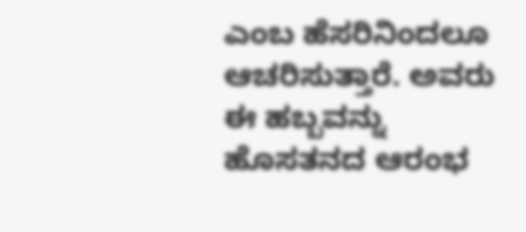ಎಂಬ ಹೆಸರಿನಿಂದಲೂ ಆಚರಿಸುತ್ತಾರೆ. ಅವರು ಈ ಹಬ್ಬವನ್ನು ಹೊಸತನದ ಆರಂಭ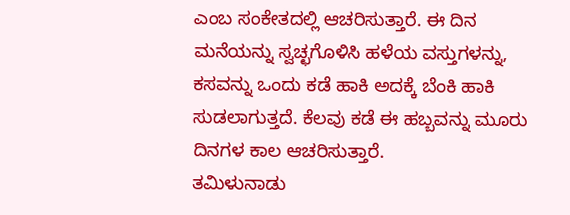ಎಂಬ ಸಂಕೇತದಲ್ಲಿ ಆಚರಿಸುತ್ತಾರೆ. ಈ ದಿನ ಮನೆಯನ್ನು ಸ್ವಚ್ಛಗೊಳಿಸಿ ಹಳೆಯ ವಸ್ತುಗಳನ್ನು, ಕಸವನ್ನು ಒಂದು ಕಡೆ ಹಾಕಿ ಅದಕ್ಕೆ ಬೆಂಕಿ ಹಾಕಿ ಸುಡಲಾಗುತ್ತದೆ. ಕೆಲವು ಕಡೆ ಈ ಹಬ್ಬವನ್ನು ಮೂರು ದಿನಗಳ ಕಾಲ ಆಚರಿಸುತ್ತಾರೆ.
ತಮಿಳುನಾಡು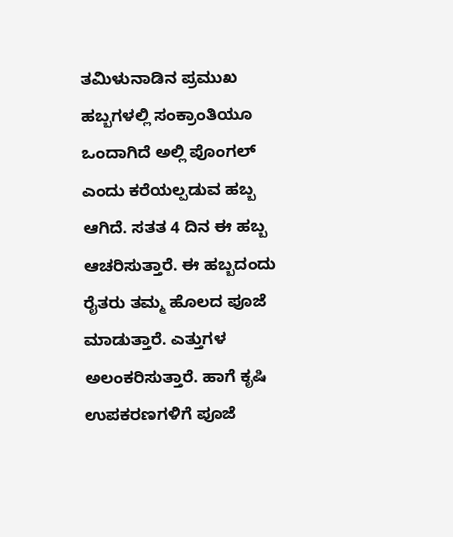ತಮಿಳುನಾಡಿನ ಪ್ರಮುಖ ಹಬ್ಬಗಳಲ್ಲಿ ಸಂಕ್ರಾಂತಿಯೂ ಒಂದಾಗಿದೆ ಅಲ್ಲಿ ಪೊಂಗಲ್ ಎಂದು ಕರೆಯಲ್ಪಡುವ ಹಬ್ಬ ಆಗಿದೆ. ಸತತ 4 ದಿನ ಈ ಹಬ್ಬ ಆಚರಿಸುತ್ತಾರೆ. ಈ ಹಬ್ಬದಂದು ರೈತರು ತಮ್ಮ ಹೊಲದ ಪೂಜೆ ಮಾಡುತ್ತಾರೆ. ಎತ್ತುಗಳ ಅಲಂಕರಿಸುತ್ತಾರೆ. ಹಾಗೆ ಕೃಷಿ ಉಪಕರಣಗಳಿಗೆ ಪೂಜೆ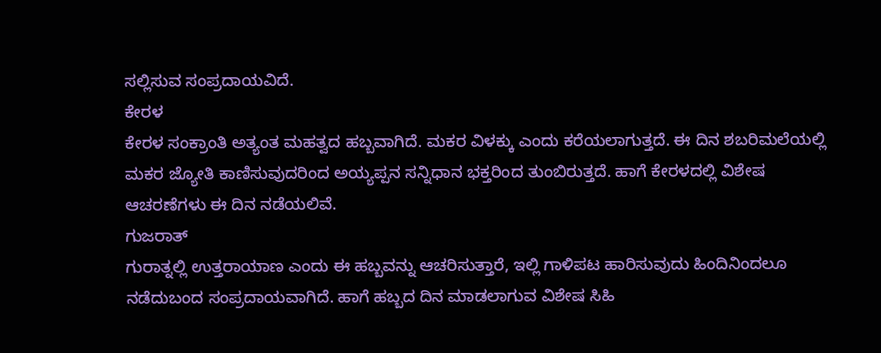ಸಲ್ಲಿಸುವ ಸಂಪ್ರದಾಯವಿದೆ.
ಕೇರಳ
ಕೇರಳ ಸಂಕ್ರಾಂತಿ ಅತ್ಯಂತ ಮಹತ್ವದ ಹಬ್ಬವಾಗಿದೆ. ಮಕರ ವಿಳಕ್ಕು ಎಂದು ಕರೆಯಲಾಗುತ್ತದೆ. ಈ ದಿನ ಶಬರಿಮಲೆಯಲ್ಲಿ ಮಕರ ಜ್ಯೋತಿ ಕಾಣಿಸುವುದರಿಂದ ಅಯ್ಯಪ್ಪನ ಸನ್ನಿಧಾನ ಭಕ್ತರಿಂದ ತುಂಬಿರುತ್ತದೆ. ಹಾಗೆ ಕೇರಳದಲ್ಲಿ ವಿಶೇಷ ಆಚರಣೆಗಳು ಈ ದಿನ ನಡೆಯಲಿವೆ.
ಗುಜರಾತ್
ಗುರಾತ್ನಲ್ಲಿ ಉತ್ತರಾಯಾಣ ಎಂದು ಈ ಹಬ್ಬವನ್ನು ಆಚರಿಸುತ್ತಾರೆ, ಇಲ್ಲಿ ಗಾಳಿಪಟ ಹಾರಿಸುವುದು ಹಿಂದಿನಿಂದಲೂ ನಡೆದುಬಂದ ಸಂಪ್ರದಾಯವಾಗಿದೆ. ಹಾಗೆ ಹಬ್ಬದ ದಿನ ಮಾಡಲಾಗುವ ವಿಶೇಷ ಸಿಹಿ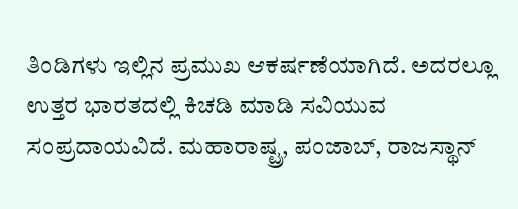ತಿಂಡಿಗಳು ಇಲ್ಲಿನ ಪ್ರಮುಖ ಆಕರ್ಷಣೆಯಾಗಿದೆ. ಅದರಲ್ಲೂ ಉತ್ತರ ಭಾರತದಲ್ಲಿ ಕಿಚಡಿ ಮಾಡಿ ಸವಿಯುವ ಸಂಪ್ರದಾಯವಿದೆ. ಮಹಾರಾಷ್ಟ್ರ, ಪಂಜಾಬ್, ರಾಜಸ್ಥಾನ್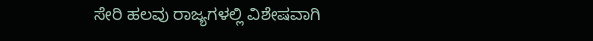ಸೇರಿ ಹಲವು ರಾಜ್ಯಗಳಲ್ಲಿ ವಿಶೇಷವಾಗಿ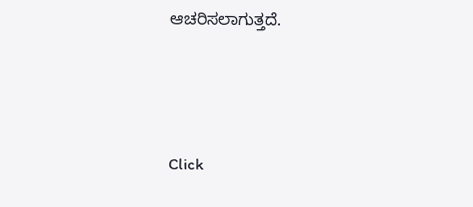ಆಚರಿಸಲಾಗುತ್ತದೆ.



Click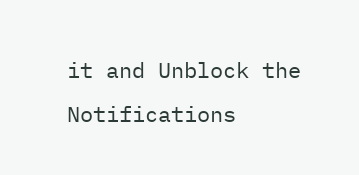it and Unblock the Notifications